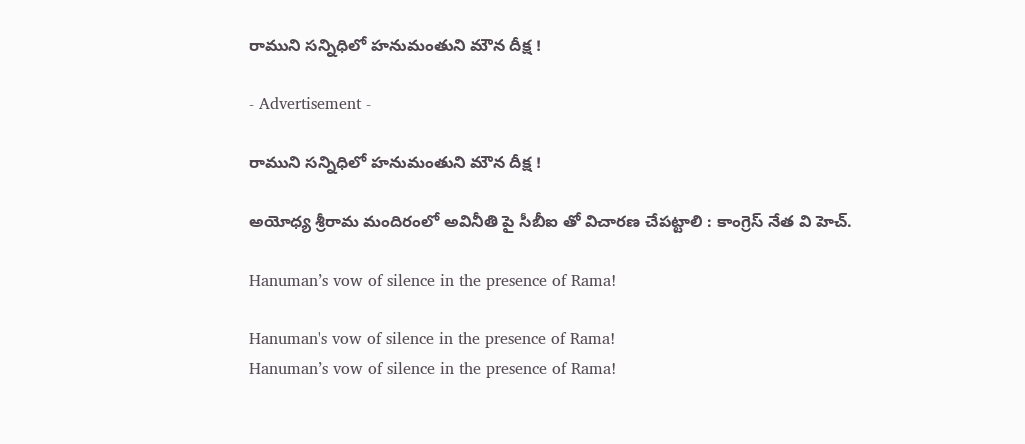రాముని సన్నిధిలో హనుమంతుని మౌన దీక్ష !

- Advertisement -

రాముని సన్నిధిలో హనుమంతుని మౌన దీక్ష !

అయోధ్య శ్రీరామ మందిరంలో అవినీతి పై సీబీఐ తో విచారణ చేపట్టాలి : కాంగ్రెస్ నేత వి హెచ్.

Hanuman’s vow of silence in the presence of Rama!

Hanuman's vow of silence in the presence of Rama!
Hanuman’s vow of silence in the presence of Rama!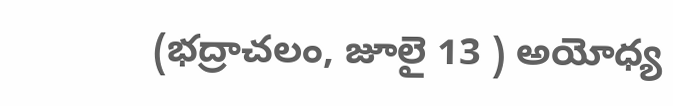(భద్రాచలం, జూలై 13 ) అయోధ్య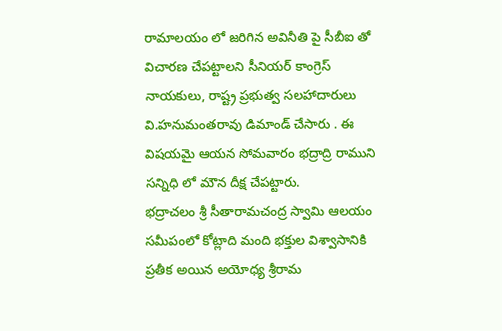రామాలయం లో జరిగిన అవినీతి పై సీబీఐ తో విచారణ చేపట్టాలని సీనియర్ కాంగ్రెస్ నాయకులు, రాష్ట్ర ప్రభుత్వ సలహాదారులు వి.హనుమంతరావు డిమాండ్ చేసారు . ఈ విషయమై ఆయన సోమవారం భద్రాద్రి రాముని సన్నిధి లో మౌన దీక్ష చేపట్టారు.
భద్రాచలం శ్రీ సీతారామచంద్ర స్వామి ఆలయం సమీపంలో కోట్లాది మంది భక్తుల విశ్వాసానికి ప్రతీక అయిన అయోధ్య శ్రీరామ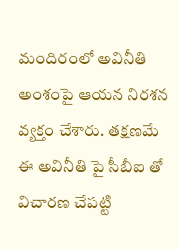మందిరంలో అవినీతి అంశంపై ఆయన నిరశన వ్యక్తం చేశారు. తక్షణమే ఈ అవినీతి పై సీబీఐ తో విచారణ చేపట్టి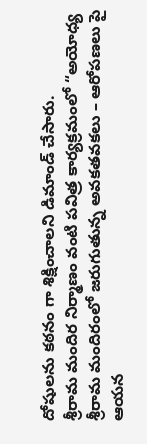దోషులను కఠనం గా శిక్షించాలని డిమాండ్ చేసారు.
శ్రీరామ మందిర నిర్మాణం వంటి పవిత్ర కార్యక్రమంలో “అయోధ్య శ్రీరామ మందిరంలో జరుగుతున్న అవకతవకలు – ఆరోపణలు పై ఆయన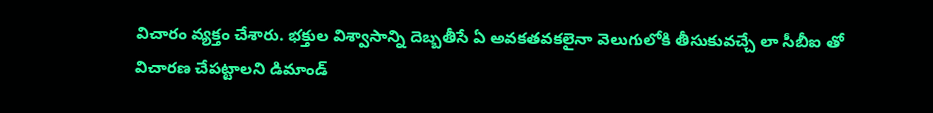విచారం వ్యక్తం చేశారు. భక్తుల విశ్వాసాన్ని దెబ్బతీసే ఏ అవకతవకలైనా వెలుగులోకి తీసుకువచ్చే లా సీబీఐ తో విచారణ చేపట్టాలని డిమాండ్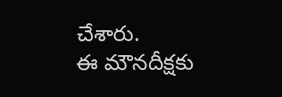చేశారు.
ఈ మౌనదీక్షకు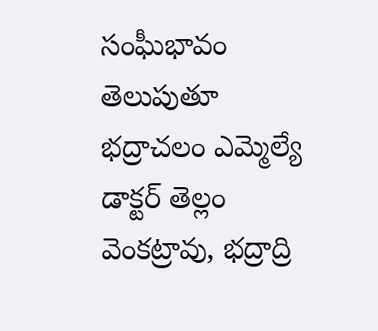సంఘీభావం తెలుపుతూ భద్రాచలం ఎమ్మెల్యే డాక్టర్ తెల్లం వెంకట్రావు, భద్రాద్రి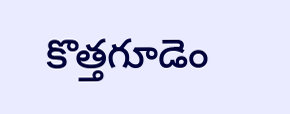కొత్తగూడెం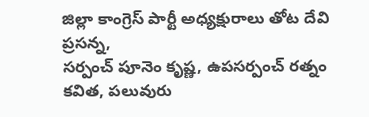జిల్లా కాంగ్రెస్ పార్టీ అధ్యక్షురాలు తోట దేవి ప్రసన్న,
సర్పంచ్ పూనెం కృష్ణ, ఉపసర్పంచ్ రత్నం కవిత, పలువురు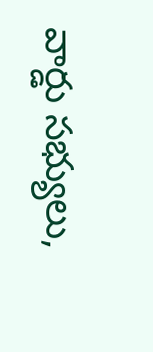వార్డు సభ్యులు,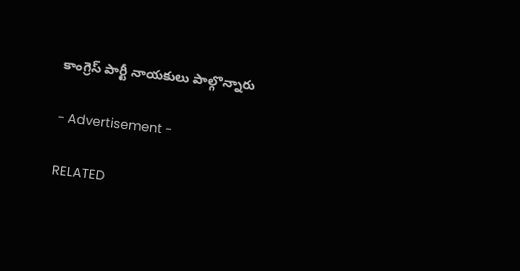కాంగ్రెస్ పార్టీ నాయకులు పాల్గొన్నారు

- Advertisement -

RELATED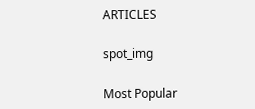ARTICLES

spot_img

Most Popular